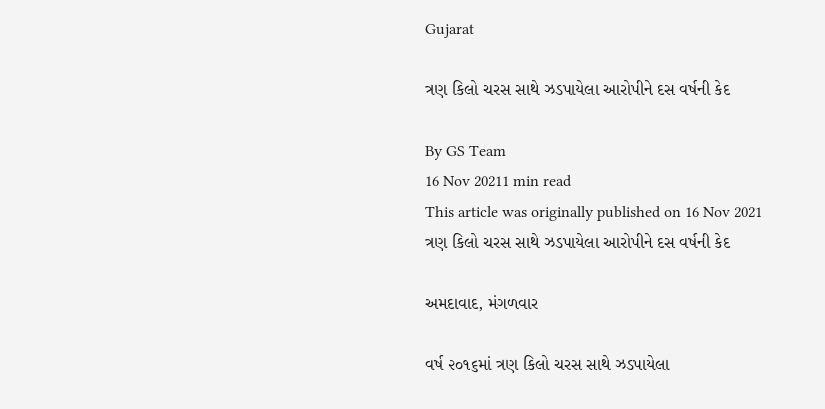Gujarat

ત્રણ કિલો ચરસ સાથે ઝડપાયેલા આરોપીને દસ વર્ષની કેદ

By GS Team
16 Nov 20211 min read
This article was originally published on 16 Nov 2021
ત્રણ કિલો ચરસ સાથે ઝડપાયેલા આરોપીને દસ વર્ષની કેદ

અમદાવાદ, મંગળવાર

વર્ષ ૨૦૧૬માં ત્રણ કિલો ચરસ સાથે ઝડપાયેલા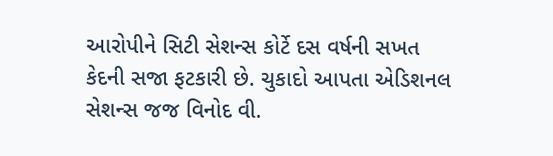આરોપીને સિટી સેશન્સ કોર્ટે દસ વર્ષની સખત કેદની સજા ફટકારી છે. ચુકાદો આપતા એડિશનલ સેશન્સ જજ વિનોદ વી.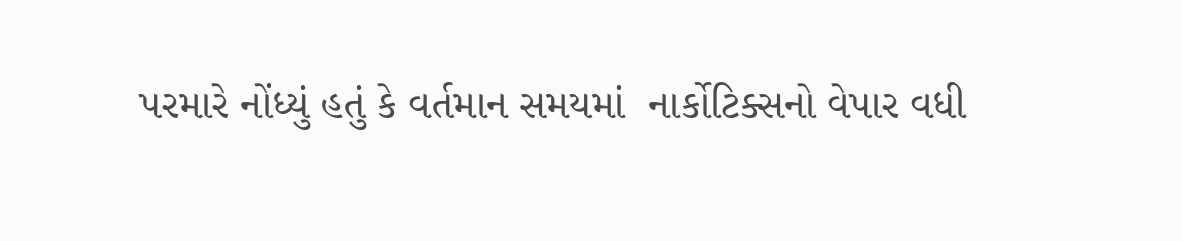પરમારે નોંધ્યું હતું કે વર્તમાન સમયમાં  નાર્કોટિક્સનો વેપાર વધી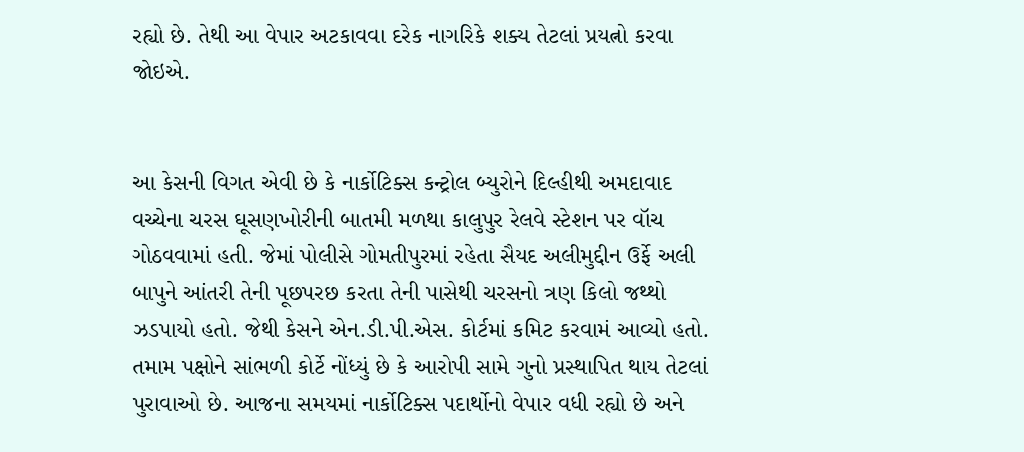રહ્યો છે. તેથી આ વેપાર અટકાવવા દરેક નાગરિકે શક્ય તેટલાં પ્રયત્નો કરવા જોઇએ.


આ કેસની વિગત એવી છે કે નાર્કોટિક્સ કન્ટ્રોલ બ્યુરોને દિલ્હીથી અમદાવાદ વચ્ચેના ચરસ ઘૂસણખોરીની બાતમી મળથા કાલુપુર રેલવે સ્ટેશન પર વૉચ ગોઠવવામાં હતી. જેમાં પોલીસે ગોમતીપુરમાં રહેતા સૈયદ અલીમુદ્દીન ઉર્ફે અલી બાપુને આંતરી તેની પૂછપરછ કરતા તેની પાસેથી ચરસનો ત્રણ કિલો જથ્થો ઝડપાયો હતો. જેથી કેસને એન.ડી.પી.એસ. કોર્ટમાં કમિટ કરવામં આવ્યો હતો. તમામ પક્ષોને સાંભળી કોર્ટે નોંધ્યું છે કે આરોપી સામે ગુનો પ્રસ્થાપિત થાય તેટલાં પુરાવાઓ છે. આજના સમયમાં નાર્કોટિક્સ પદાર્થોનો વેપાર વધી રહ્યો છે અને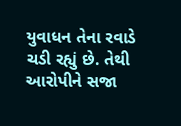યુવાધન તેના રવાડે ચડી રહ્યું છે. તેથી આરોપીને સજા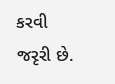કરવી જરૃરી છે.